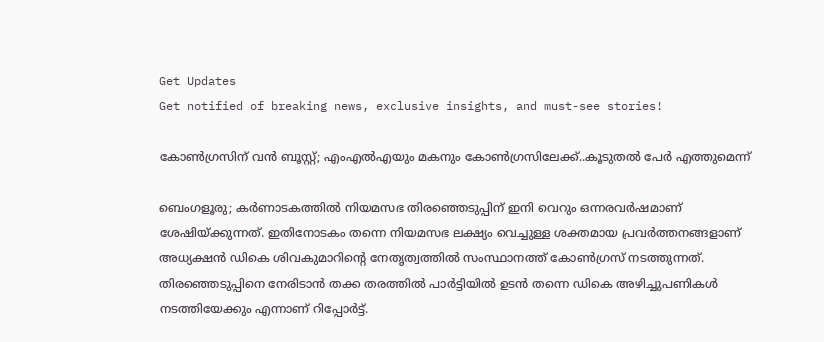Get Updates
Get notified of breaking news, exclusive insights, and must-see stories!

കോൺഗ്രസിന് വൻ ബൂസ്റ്റ്; എംഎൽഎയും മകനും കോൺഗ്രസിലേക്ക്..കൂടുതൽ പേർ എത്തുമെന്ന്

ബെംഗളൂരു; കർണാടകത്തിൽ നിയമസഭ തിരഞ്ഞെടുപ്പിന് ഇനി വെറും ഒന്നരവർഷമാണ് ശേഷിയ്ക്കുന്നത്. ഇതിനോടകം തന്നെ നിയമസഭ ലക്ഷ്യം വെച്ചുള്ള ശക്തമായ പ്രവർത്തനങ്ങളാണ് അധ്യക്ഷൻ ഡികെ ശിവകുമാറിന്റെ നേതൃത്വത്തിൽ സംസ്ഥാനത്ത് കോൺഗ്രസ് നടത്തുന്നത്. തിരഞ്ഞെടുപ്പിനെ നേരിടാൻ തക്ക തരത്തിൽ പാർട്ടിയിൽ ഉടൻ തന്നെ ഡികെ അഴിച്ചുപണികൾ നടത്തിയേക്കും എന്നാണ് റിപ്പോർട്ട്.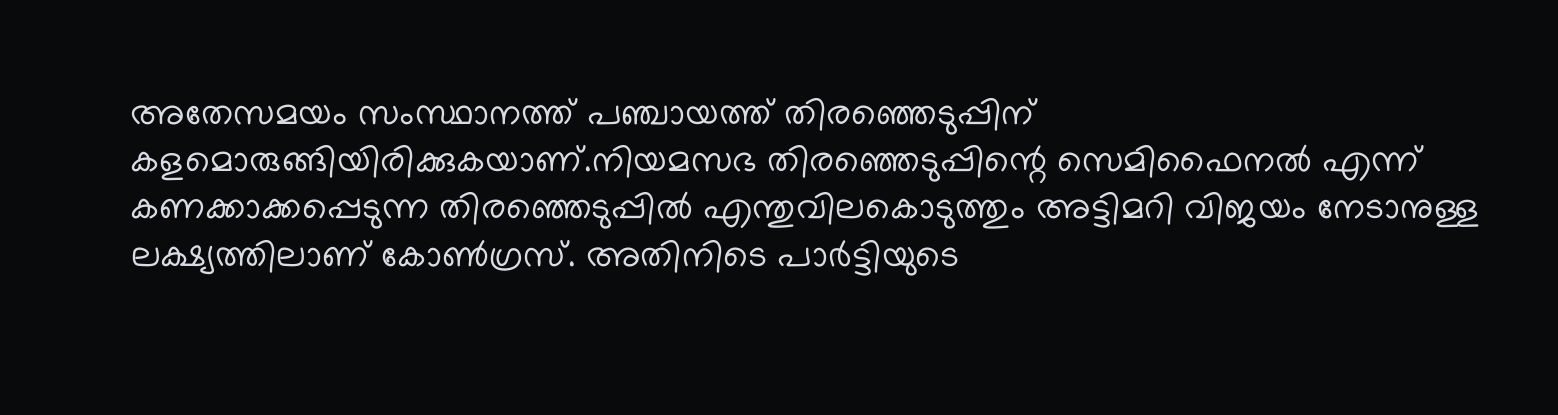അതേസമയം സംസ്ഥാനത്ത് പഞ്ചായത്ത് തിരഞ്ഞെടുപ്പിന് കളമൊരുങ്ങിയിരിക്കുകയാണ്.നിയമസഭ തിരഞ്ഞെടുപ്പിന്റെ സെമിഫൈനൽ എന്ന് കണക്കാക്കപ്പെടുന്ന തിരഞ്ഞെടുപ്പിൽ എന്തുവിലകൊടുത്തും അട്ടിമറി വിജയം നേടാനുള്ള ലക്ഷ്യത്തിലാണ് കോൺഗ്രസ്. അതിനിടെ പാർട്ടിയുടെ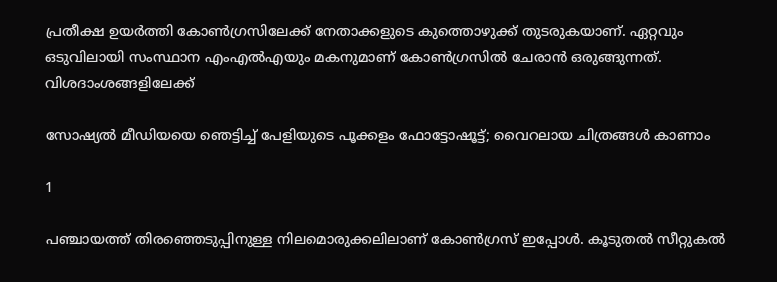പ്രതീക്ഷ ഉയർത്തി കോൺഗ്രസിലേക്ക് നേതാക്കളുടെ കുത്തൊഴുക്ക് തുടരുകയാണ്. ഏറ്റവും ഒടുവിലായി സംസ്ഥാന എംഎൽഎയും മകനുമാണ് കോൺഗ്രസിൽ ചേരാൻ ഒരുങ്ങുന്നത്. വിശദാംശങ്ങളിലേക്ക്

സോഷ്യല്‍ മീഡിയയെ ഞെട്ടിച്ച് പേളിയുടെ പൂക്കളം ഫോട്ടോഷൂട്ട്; വൈറലായ ചിത്രങ്ങള്‍ കാണാം

1

പഞ്ചായത്ത് തിരഞ്ഞെടുപ്പിനുള്ള നിലമൊരുക്കലിലാണ് കോൺഗ്രസ് ഇപ്പോൾ. കൂടുതൽ സീറ്റുകൽ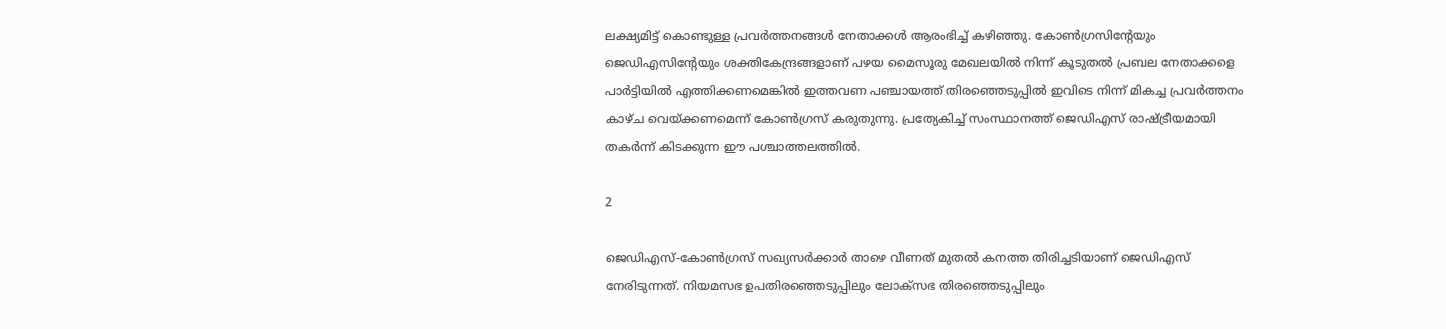ലക്ഷ്യമിട്ട് കൊണ്ടുള്ള പ്രവർത്തനങ്ങൾ നേതാക്കൾ ആരംഭിച്ച് കഴിഞ്ഞു. കോൺഗ്രസിന്റേയും ജെഡിഎസിന്റേയും ശക്തികേന്ദ്രങ്ങളാണ് പഴയ മൈസൂരു മേഖലയിൽ നിന്ന് കൂടുതൽ പ്രബല നേതാക്കളെ പാർട്ടിയിൽ എത്തിക്കണമെങ്കിൽ ഇത്തവണ പഞ്ചായത്ത് തിരഞ്ഞെടുപ്പിൽ ഇവിടെ നിന്ന് മികച്ച പ്രവർത്തനം കാഴ്ച വെയ്ക്കണമെന്ന് കോൺഗ്രസ് കരുതുന്നു. പ്രത്യേകിച്ച് സംസ്ഥാനത്ത് ജെഡിഎസ് രാഷ്ട്രീയമായി തകർന്ന് കിടക്കുന്ന ഈ പശ്ചാത്തലത്തിൽ.

2

ജെഡിഎസ്-കോൺഗ്രസ് സഖ്യസർക്കാർ താഴെ വീണത് മുതൽ കനത്ത തിരിച്ചടിയാണ് ജെഡിഎസ് നേരിടുന്നത്. നിയമസഭ ഉപതിരഞ്ഞെടുപ്പിലും ലോക്സഭ തിരഞ്ഞെടുപ്പിലും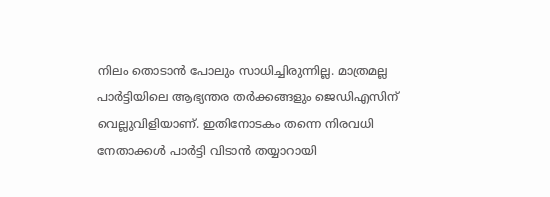നിലം തൊടാൻ പോലും സാധിച്ചിരുന്നില്ല. മാത്രമല്ല പാർട്ടിയിലെ ആഭ്യന്തര തർക്കങ്ങളും ജെഡിഎസിന് വെല്ലുവിളിയാണ്. ഇതിനോടകം തന്നെ നിരവധി നേതാക്കൾ പാർട്ടി വിടാൻ തയ്യാറായി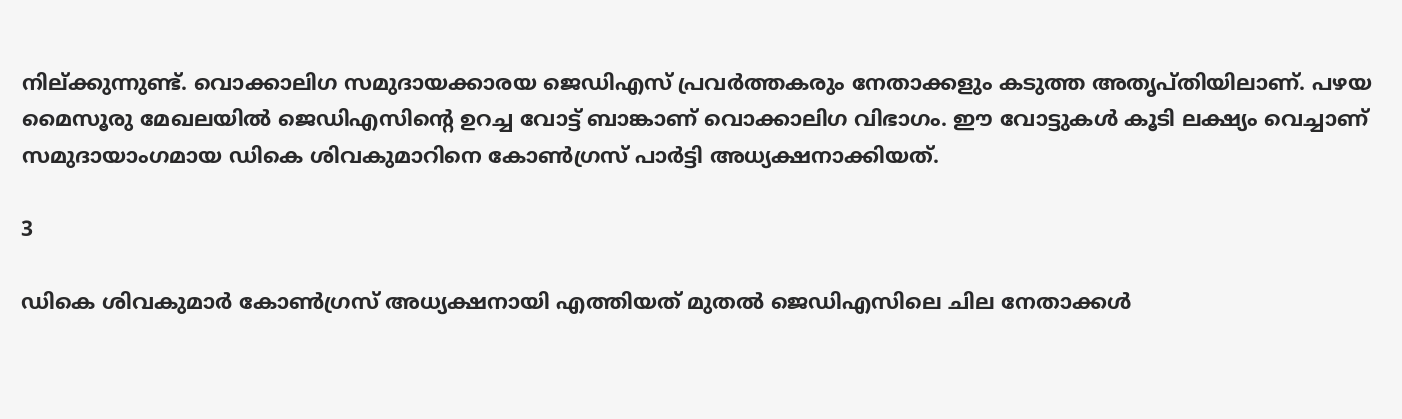നില്‌ക്കുന്നുണ്ട്. വൊക്കാലിഗ സമുദായക്കാരയ ജെഡിഎസ് പ്രവർത്തകരും നേതാക്കളും കടുത്ത അതൃപ്തിയിലാണ്. പഴയ മൈസൂരു മേഖലയിൽ ജെഡിഎസിന്റെ ഉറച്ച വോട്ട് ബാങ്കാണ് വൊക്കാലിഗ വിഭാഗം. ഈ വോട്ടുകൾ കൂടി ലക്ഷ്യം വെച്ചാണ് സമുദായാംഗമായ ഡികെ ശിവകുമാറിനെ കോൺഗ്രസ് പാർട്ടി അധ്യക്ഷനാക്കിയത്.

3

ഡികെ ശിവകുമാർ കോൺഗ്രസ് അധ്യക്ഷനായി എത്തിയത് മുതൽ ജെഡിഎസിലെ ചില നേതാക്കൾ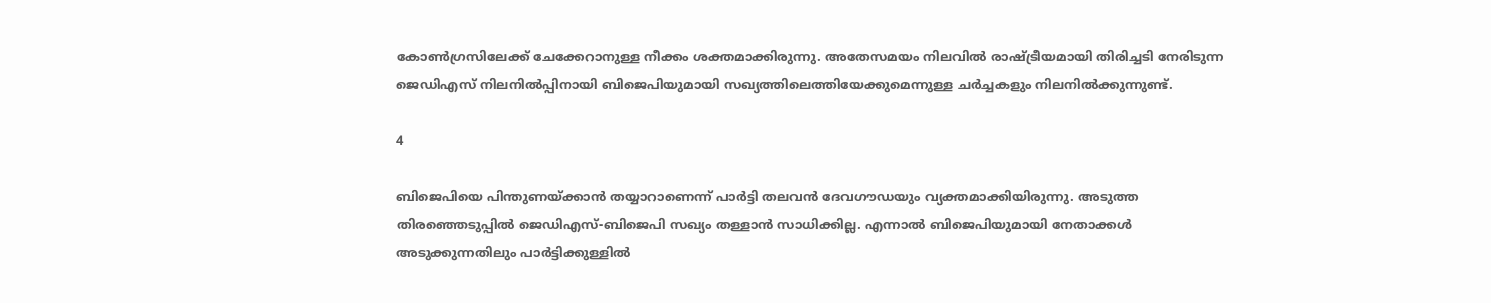കോൺഗ്രസിലേക്ക് ചേക്കേറാനുള്ള നീക്കം ശക്തമാക്കിരുന്നു. അതേസമയം നിലവിൽ രാഷ്ട്രീയമായി തിരിച്ചടി നേരിടുന്ന ജെഡിഎസ് നിലനിൽപ്പിനായി ബിജെപിയുമായി സഖ്യത്തിലെത്തിയേക്കുമെന്നുള്ള ചർച്ചകളും നിലനിൽക്കുന്നുണ്ട്.

4

ബിജെപിയെ പിന്തുണയ്ക്കാൻ തയ്യാറാണെന്ന് പാർട്ടി തലവൻ ദേവഗൗഡയും വ്യക്തമാക്കിയിരുന്നു. അടുത്ത തിരഞ്ഞെടുപ്പിൽ ജെഡിഎസ്-ബിജെപി സഖ്യം തള്ളാൻ സാധിക്കില്ല. എന്നാൽ ബിജെപിയുമായി നേതാക്കൾ അടുക്കുന്നതിലും പാർട്ടിക്കുള്ളിൽ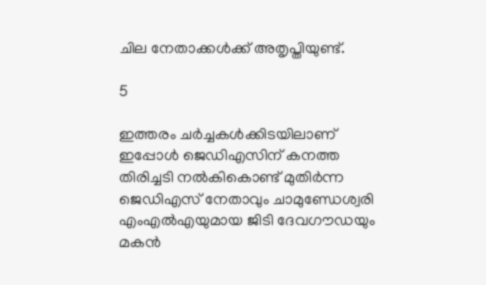ചില നേതാക്കൾക്ക് അതൃപ്തിയുണ്ട്.

5

ഇത്തരം ചർച്ചകൾക്കിടയിലാണ് ഇപ്പോൾ ജെഡിഎസിന് കനത്ത തിരിച്ചടി നൽകികൊണ്ട് മുതിർന്ന ജെഡിഎസ് നേതാവും ചാമുണ്ഡേശ്വരി എംഎൽഎയുമായ ജിടി ദേവഗൗഡയും മകൻ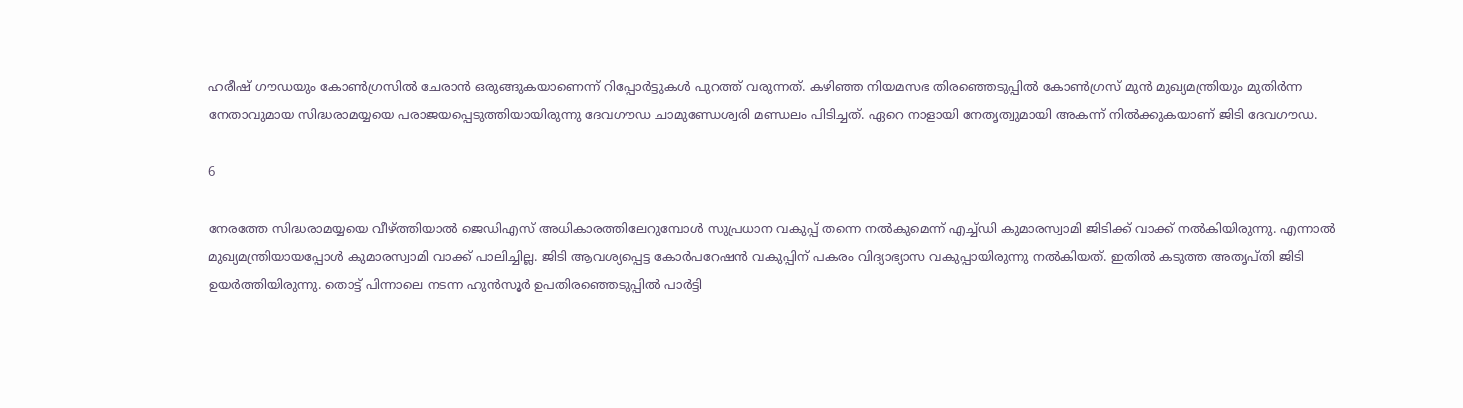ഹരീഷ് ഗൗഡയും കോൺഗ്രസിൽ ചേരാൻ ഒരുങ്ങുകയാണെന്ന് റിപ്പോർട്ടുകൾ പുറത്ത് വരുന്നത്. കഴിഞ്ഞ നിയമസഭ തിരഞ്ഞെടുപ്പിൽ കോൺഗ്രസ് മുൻ മുഖ്യമന്ത്രിയും മുതിർന്ന നേതാവുമായ സിദ്ധരാമയ്യയെ പരാജയപ്പെടുത്തിയായിരുന്നു ദേവഗൗഡ ചാമുണ്ഡേശ്വരി മണ്ഡലം പിടിച്ചത്. ഏറെ നാളായി നേതൃത്വുമായി അകന്ന് നിൽക്കുകയാണ് ജിടി ദേവഗൗഡ.

6

നേരത്തേ സിദ്ധരാമയ്യയെ വീഴ്ത്തിയാൽ ജെഡിഎസ് അധികാരത്തിലേറുമ്പോൾ സുപ്രധാന വകുപ്പ് തന്നെ നൽകുമെന്ന് എച്ച്ഡി കുമാരസ്വാമി ജിടിക്ക് വാക്ക് നൽകിയിരുന്നു. എന്നാൽ മുഖ്യമന്ത്രിയായപ്പോൾ കുമാരസ്വാമി വാക്ക് പാലിച്ചില്ല. ജിടി ആവശ്യപ്പെട്ട കോർപറേഷൻ വകുപ്പിന് പകരം വിദ്യാഭ്യാസ വകുപ്പായിരുന്നു നൽകിയത്. ഇതിൽ കടുത്ത അതൃപ്തി ജിടി ഉയർത്തിയിരുന്നു. തൊട്ട് പിന്നാലെ നടന്ന ഹുൻസൂർ ഉപതിരഞ്ഞെടുപ്പിൽ പാർട്ടി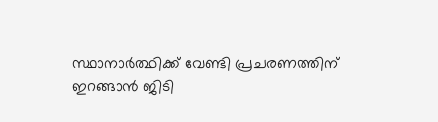സ്ഥാനാർത്ഥിക്ക് വേണ്ടി പ്രചരണത്തിന് ഇറങ്ങാൻ ജിടി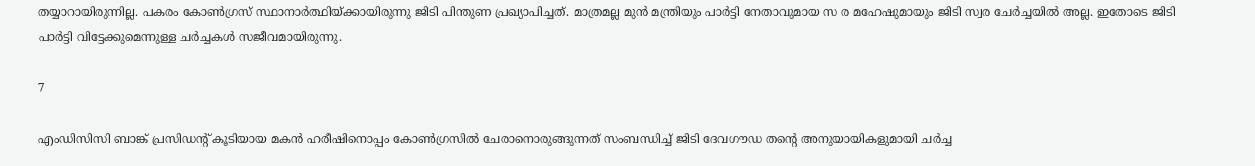തയ്യാറായിരുന്നില്ല. പകരം കോൺഗ്രസ് സ്ഥാനാർത്ഥിയ്ക്കായിരുന്നു ജിടി പിന്തുണ പ്രഖ്യാപിച്ചത്. മാത്രമല്ല മുൻ മന്ത്രിയും പാർട്ടി നേതാവുമായ സ ര മഹേഷുമായും ജിടി സ്വര ചേർച്ചയിൽ അല്ല. ഇതോടെ ജിടി പാർട്ടി വിട്ടേക്കുമെന്നുള്ള ചർച്ചകൾ സജീവമായിരുന്നു.

7

എംഡിസിസി ബാങ്ക് പ്രസിഡന്റ് കൂടിയായ മകൻ ഹരീഷിനൊപ്പം കോൺഗ്രസിൽ ചേരാനൊരുങ്ങുന്നത് സംബന്ധിച്ച് ജിടി ദേവഗൗഡ തന്റെ അനുയായികളുമായി ചർച്ച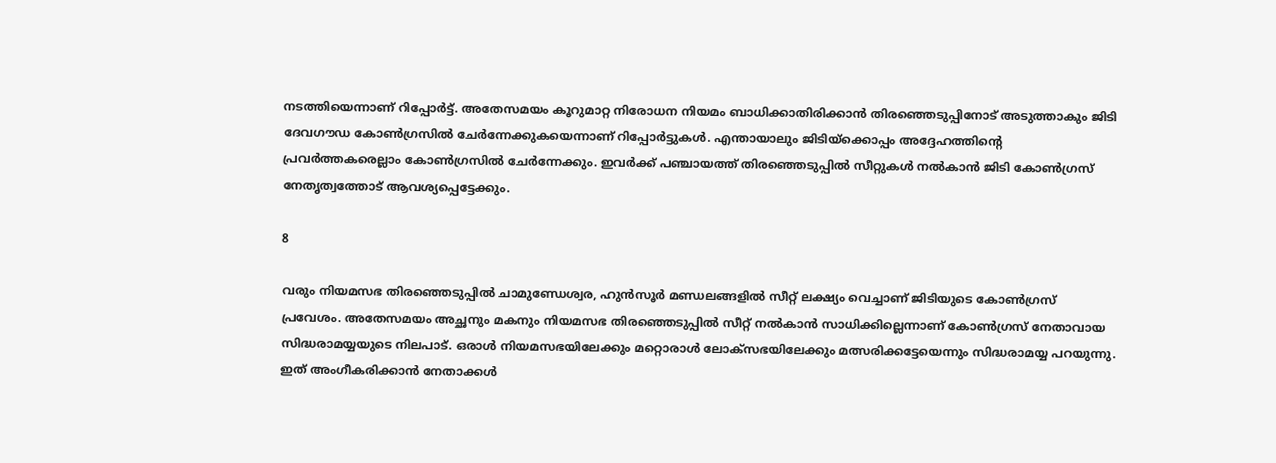നടത്തിയെന്നാണ് റിപ്പോർട്ട്. അതേസമയം കൂറുമാറ്റ നിരോധന നിയമം ബാധിക്കാതിരിക്കാൻ തിരഞ്ഞെടുപ്പിനോട് അടുത്താകും ജിടി ദേവഗൗഡ കോൺഗ്രസിൽ ചേർന്നേക്കുകയെന്നാണ് റിപ്പോർട്ടുകൾ. എന്തായാലും ജിടിയ്ക്കൊപ്പം അദ്ദേഹത്തിന്റെ പ്രവർത്തകരെല്ലാം കോൺഗ്രസിൽ ചേർന്നേക്കും. ഇവർക്ക് പഞ്ചായത്ത് തിരഞ്ഞെടുപ്പിൽ സീറ്റുകൾ നൽകാൻ ജിടി കോൺഗ്രസ് നേതൃത്വത്തോട് ആവശ്യപ്പെട്ടേക്കും.

8

വരും നിയമസഭ തിരഞ്ഞെടുപ്പിൽ ചാമുണ്ഡേശ്വര, ഹുൻസൂർ മണ്ഡലങ്ങളിൽ സീറ്റ് ലക്ഷ്യം വെച്ചാണ് ജിടിയുടെ കോൺഗ്രസ് പ്രവേശം. അതേസമയം അച്ഛനും മകനും നിയമസഭ തിരഞ്ഞെടുപ്പിൽ സീറ്റ് നൽകാൻ സാധിക്കില്ലെന്നാണ് കോൺഗ്രസ് നേതാവായ സിദ്ധരാമയ്യയുടെ നിലപാട്. ഒരാൾ നിയമസഭയിലേക്കും മറ്റൊരാൾ ലോക്സഭയിലേക്കും മത്സരിക്കട്ടേയെന്നും സിദ്ധരാമയ്യ പറയുന്നു. ഇത് അംഗീകരിക്കാൻ നേതാക്കൾ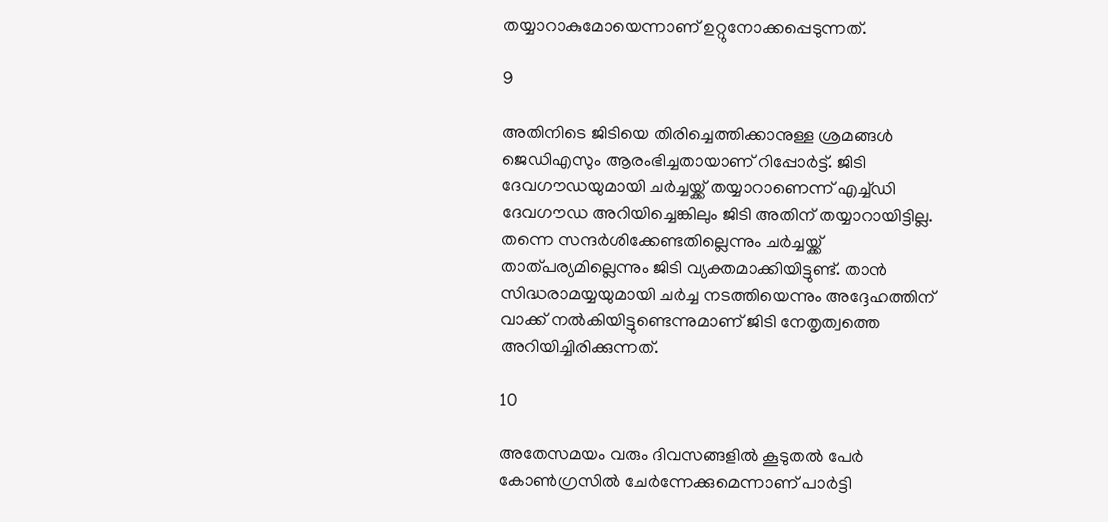തയ്യാറാകുമോയെന്നാണ് ഉറ്റുനോക്കപ്പെടുന്നത്.

9

അതിനിടെ ജിടിയെ തിരിച്ചെത്തിക്കാനുള്ള ശ്രമങ്ങൾ ജെഡിഎസും ആരംഭിച്ചതായാണ് റിപ്പോർട്ട്. ജിടി ദേവഗൗഡയുമായി ചർച്ചയ്ക്ക് തയ്യാറാണെന്ന് എച്ച്ഡി ദേവഗൗഡ അറിയിച്ചെങ്കിലും ജിടി അതിന് തയ്യാറായിട്ടില്ല. തന്നെ സന്ദർശിക്കേണ്ടതില്ലെന്നും ചർച്ചയ്ക്ക് താത്പര്യമില്ലെന്നും ജിടി വ്യക്തമാക്കിയിട്ടുണ്ട്. താൻ സിദ്ധരാമയ്യയുമായി ചർച്ച നടത്തിയെന്നും അദ്ദേഹത്തിന് വാക്ക് നൽകിയിട്ടുണ്ടെന്നുമാണ് ജിടി നേതൃത്വത്തെ അറിയിച്ചിരിക്കുന്നത്.

10

അതേസമയം വരും ദിവസങ്ങളിൽ കൂടുതൽ പേർ കോൺഗ്രസിൽ ചേർന്നേക്കുമെന്നാണ് പാർട്ടി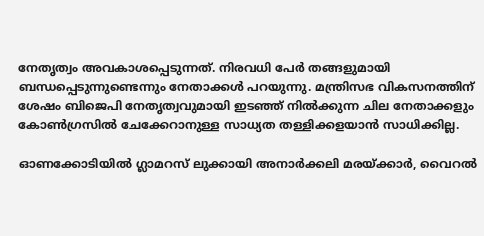നേതൃത്വം അവകാശപ്പെടുന്നത്. നിരവധി പേർ തങ്ങളുമായി ബന്ധപ്പെടുന്നുണ്ടെന്നും നേതാക്കൾ പറയുന്നു. മന്ത്രിസഭ വികസനത്തിന് ശേഷം ബിജെപി നേതൃത്വവുമായി ഇടഞ്ഞ് നിൽക്കുന്ന ചില നേതാക്കളും കോൺഗ്രസിൽ ചേക്കേറാനുള്ള സാധ്യത തള്ളിക്കളയാൻ സാധിക്കില്ല.

ഓണക്കോടിയിൽ ഗ്ലാമറസ് ലുക്കായി അനാർക്കലി മരയ്ക്കാർ, വൈറൽ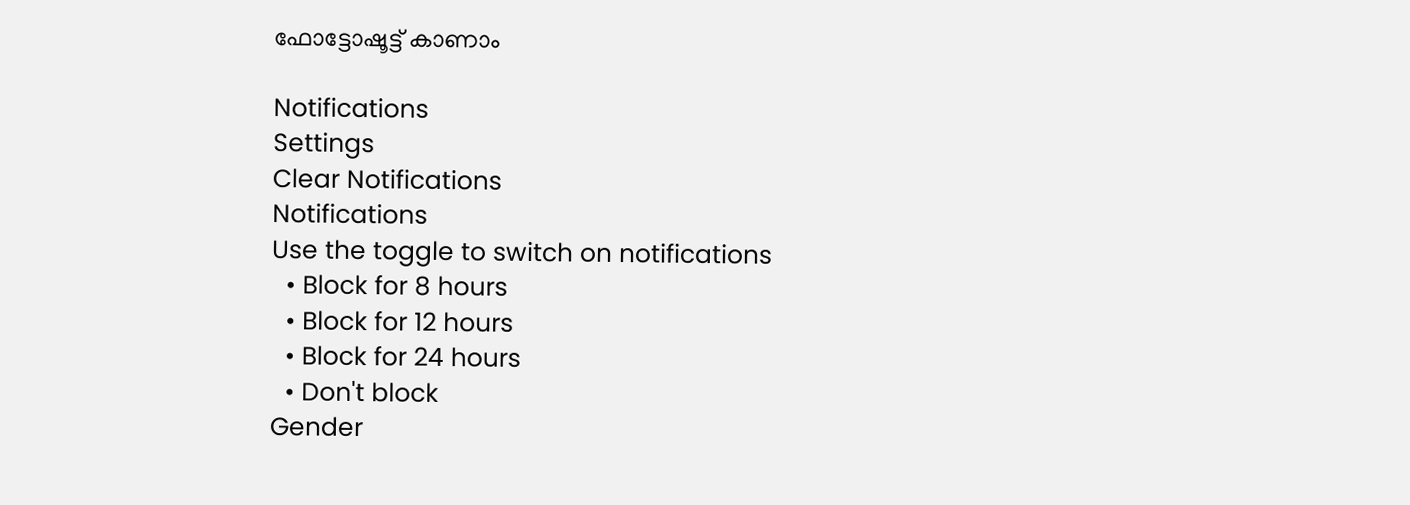ഫോട്ടോഷൂട്ട് കാണാം

Notifications
Settings
Clear Notifications
Notifications
Use the toggle to switch on notifications
  • Block for 8 hours
  • Block for 12 hours
  • Block for 24 hours
  • Don't block
Gender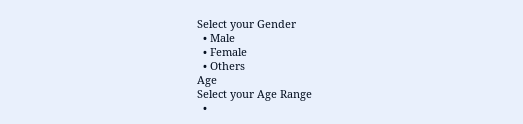Select your Gender
  • Male
  • Female
  • Others
Age
Select your Age Range
  •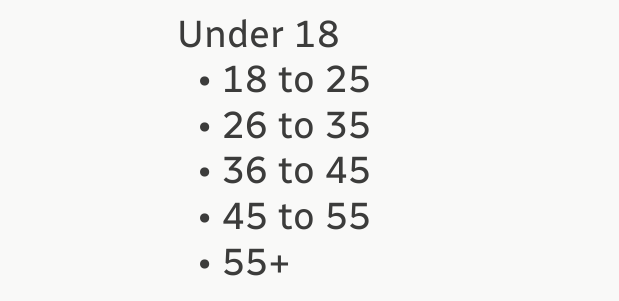Under 18
  • 18 to 25
  • 26 to 35
  • 36 to 45
  • 45 to 55
  • 55+